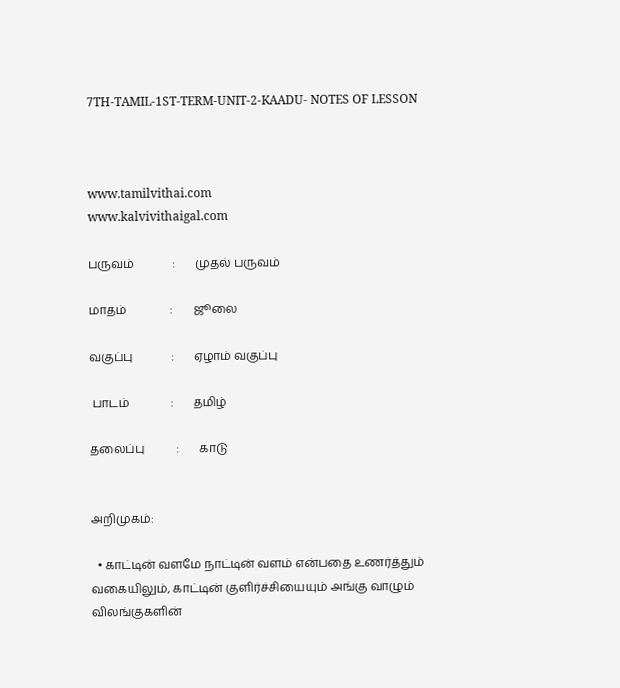7TH-TAMIL-1ST-TERM-UNIT-2-KAADU- NOTES OF LESSON



www.tamilvithai.com                                                    www.kalvivithaigal.com

பருவம்             :       முதல் பருவம்

மாதம்               :       ஜூலை

வகுப்பு             :       ஏழாம் வகுப்பு

 பாடம்              :       தமிழ்

தலைப்பு           :       காடு


அறிமுகம்:

  • காட்டின் வளமே நாட்டின் வளம் என்பதை உணர்த்தும் வகையிலும், காட்டின் குளிர்ச்சியையும் அங்கு வாழும் விலங்குகளின்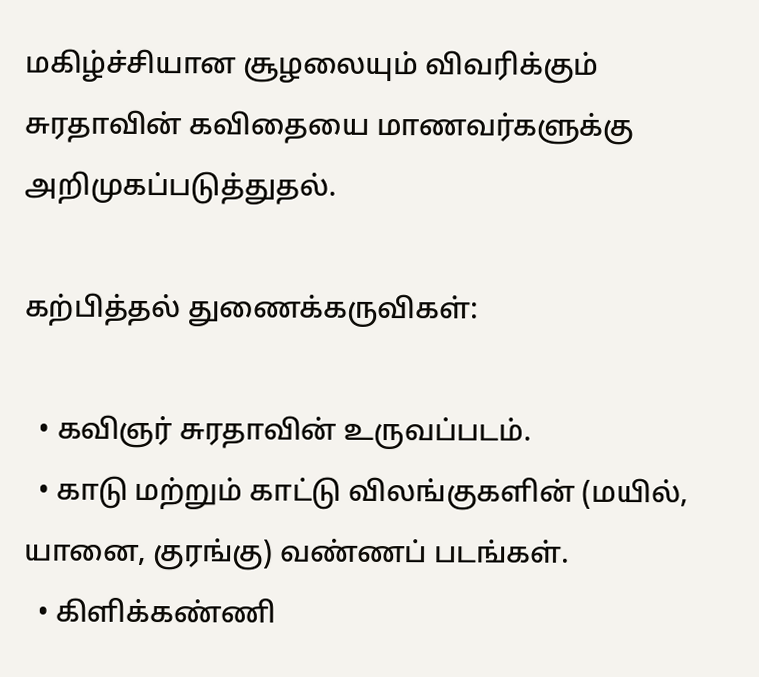மகிழ்ச்சியான சூழலையும் விவரிக்கும் சுரதாவின் கவிதையை மாணவர்களுக்கு அறிமுகப்படுத்துதல்.

கற்பித்தல் துணைக்கருவிகள்:

  • கவிஞர் சுரதாவின் உருவப்படம்.
  • காடு மற்றும் காட்டு விலங்குகளின் (மயில், யானை, குரங்கு) வண்ணப் படங்கள்.
  • கிளிக்கண்ணி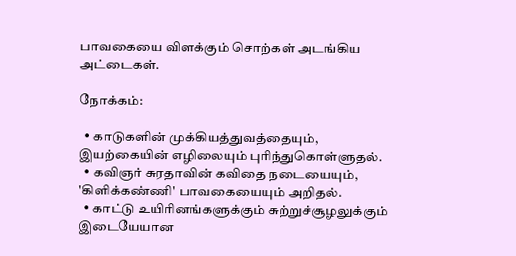பாவகையை விளக்கும் சொற்கள் அடங்கிய அட்டைகள்.

நோக்கம்:

  • காடுகளின் முக்கியத்துவத்தையும், இயற்கையின் எழிலையும் புரிந்துகொள்ளுதல்.
  • கவிஞர் சுரதாவின் கவிதை நடையையும், 'கிளிக்கண்ணி' பாவகையையும் அறிதல்.
  • காட்டு உயிரினங்களுக்கும் சுற்றுச்சூழலுக்கும் இடையேயான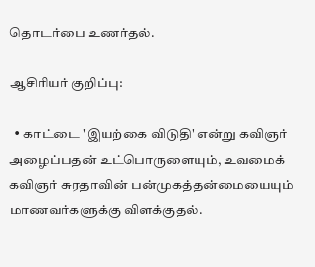தொடர்பை உணர்தல்.

ஆசிரியர் குறிப்பு:

  • காட்டை 'இயற்கை விடுதி' என்று கவிஞர் அழைப்பதன் உட்பொருளையும், உவமைக் கவிஞர் சுரதாவின் பன்முகத்தன்மையையும் மாணவர்களுக்கு விளக்குதல்.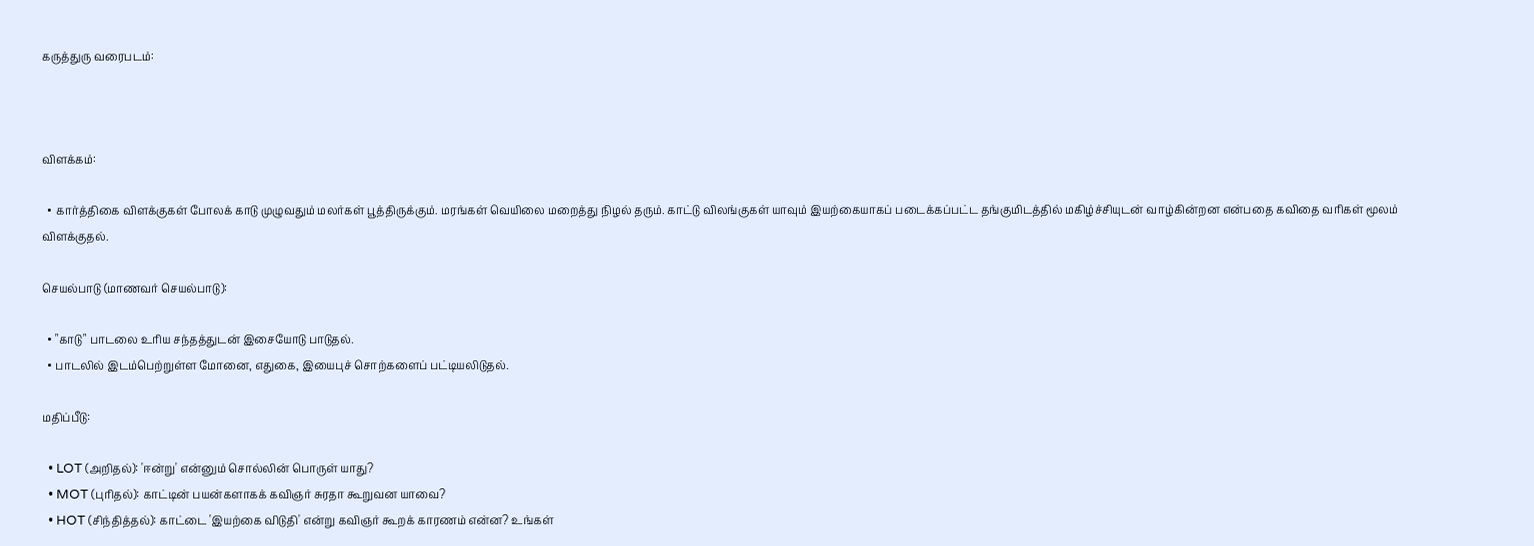கருத்துரு வரைபடம்:



விளக்கம்:

  • கார்த்திகை விளக்குகள் போலக் காடு முழுவதும் மலர்கள் பூத்திருக்கும். மரங்கள் வெயிலை மறைத்து நிழல் தரும். காட்டு விலங்குகள் யாவும் இயற்கையாகப் படைக்கப்பட்ட தங்குமிடத்தில் மகிழ்ச்சியுடன் வாழ்கின்றன என்பதை கவிதை வரிகள் மூலம் விளக்குதல்.

செயல்பாடு (மாணவர் செயல்பாடு):

  • "காடு" பாடலை உரிய சந்தத்துடன் இசையோடு பாடுதல்.
  • பாடலில் இடம்பெற்றுள்ள மோனை, எதுகை, இயைபுச் சொற்களைப் பட்டியலிடுதல்.

மதிப்பீடு:

  • LOT (அறிதல்): 'ஈன்று' என்னும் சொல்லின் பொருள் யாது?
  • MOT (புரிதல்): காட்டின் பயன்களாகக் கவிஞர் சுரதா கூறுவன யாவை?
  • HOT (சிந்தித்தல்): காட்டை 'இயற்கை விடுதி' என்று கவிஞர் கூறக் காரணம் என்ன? உங்கள்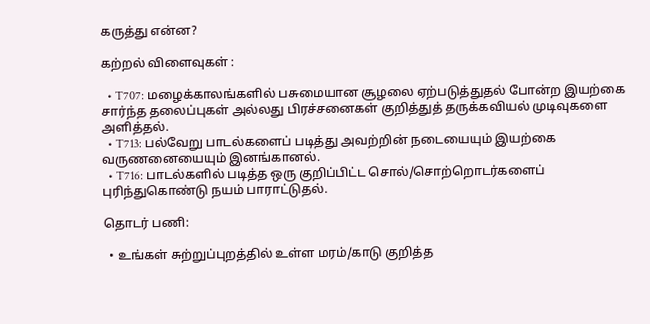கருத்து என்ன?

கற்றல் விளைவுகள் :

  • T707: மழைக்காலங்களில் பசுமையான சூழலை ஏற்படுத்துதல் போன்ற இயற்கை சார்ந்த தலைப்புகள் அல்லது பிரச்சனைகள் குறித்துத் தருக்கவியல் முடிவுகளை அளித்தல்.
  • T713: பல்வேறு பாடல்களைப் படித்து அவற்றின் நடையையும் இயற்கை வருணனையையும் இனங்கானல்.
  • T716: பாடல்களில் படித்த ஒரு குறிப்பிட்ட சொல்/சொற்றொடர்களைப் புரிந்துகொண்டு நயம் பாராட்டுதல்.

தொடர் பணி:

  • உங்கள் சுற்றுப்புறத்தில் உள்ள மரம்/காடு குறித்த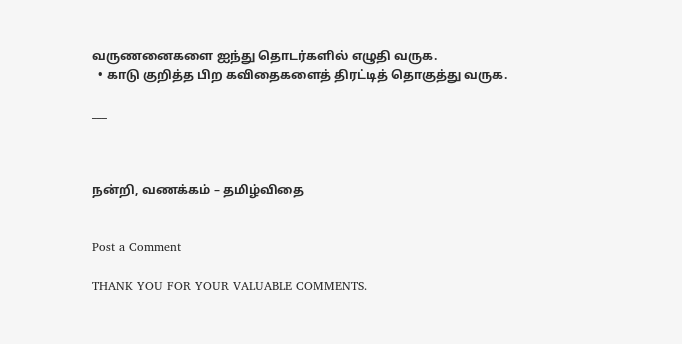வருணனைகளை ஐந்து தொடர்களில் எழுதி வருக.
  • காடு குறித்த பிற கவிதைகளைத் திரட்டித் தொகுத்து வருக.

___



நன்றி, வணக்கம் – தமிழ்விதை


Post a Comment

THANK YOU FOR YOUR VALUABLE COMMENTS.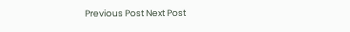Previous Post Next Post